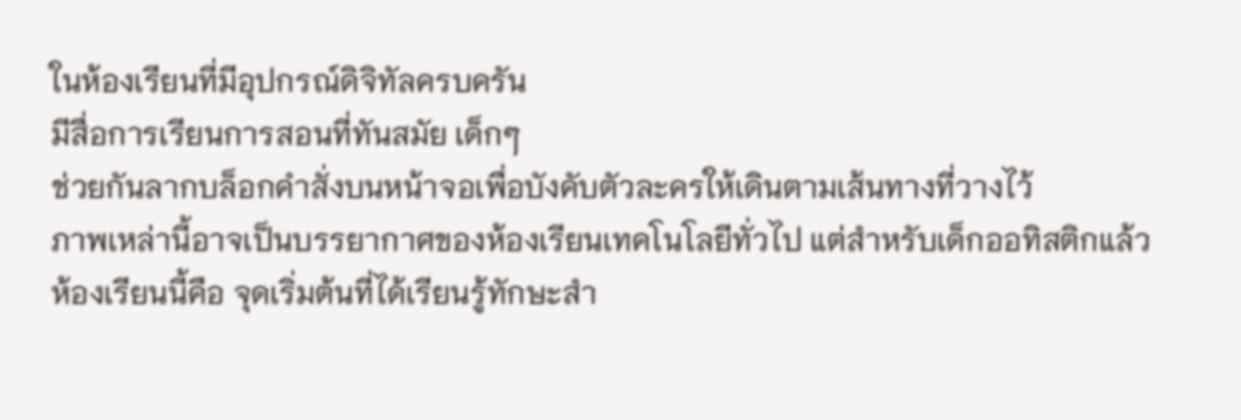ในห้องเรียนที่มีอุปกรณ์ดิจิทัลครบครัน
มีสื่อการเรียนการสอนที่ทันสมัย เด็กๆ
ช่วยกันลากบล็อกคำสั่งบนหน้าจอเพื่อบังคับตัวละครให้เดินตามเส้นทางที่วางไว้
ภาพเหล่านี้อาจเป็นบรรยากาศของห้องเรียนเทคโนโลยีทั่วไป แต่สำหรับเด็กออทิสติกแล้ว
ห้องเรียนนี้คือ จุดเริ่มต้นที่ได้เรียนรู้ทักษะสำ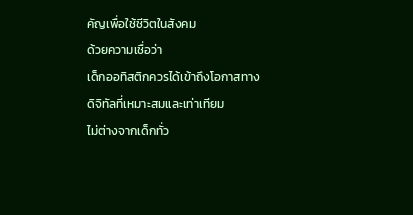คัญเพื่อใช้ชีวิตในสังคม
ด้วยความเชื่อว่า
เด็กออทิสติกควรได้เข้าถึงโอกาสทางดิจิทัลที่เหมาะสมและเท่าเทียม
ไม่ต่างจากเด็กทั่ว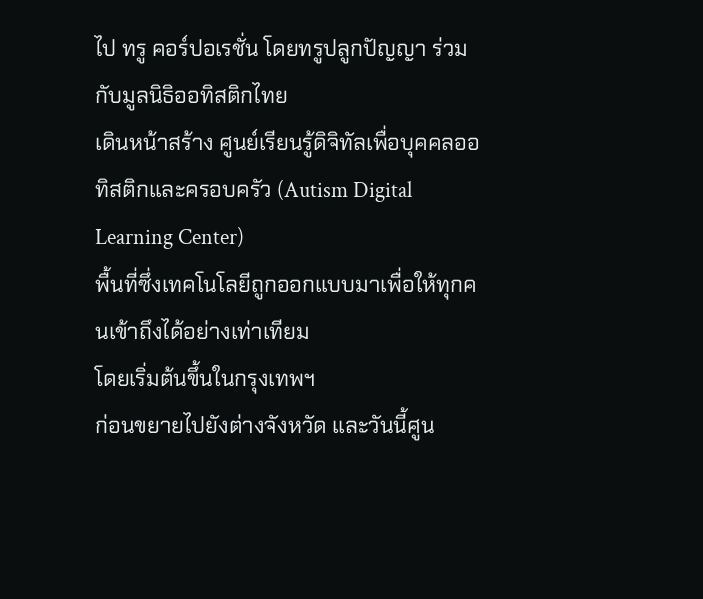ไป ทรู คอร์ปอเรชั่น โดยทรูปลูกปัญญา ร่วมกับมูลนิธิออทิสติกไทย
เดินหน้าสร้าง ศูนย์เรียนรู้ดิจิทัลเพื่อบุคคลออทิสติกและครอบครัว (Autism Digital
Learning Center)
พื้นที่ซึ่งเทคโนโลยีถูกออกแบบมาเพื่อให้ทุกคนเข้าถึงได้อย่างเท่าเทียม
โดยเริ่มต้นขึ้นในกรุงเทพฯ
ก่อนขยายไปยังต่างจังหวัด และวันนี้ศูน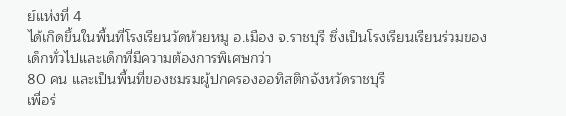ย์แห่งที่ 4
ได้เกิดขึ้นในพื้นที่โรงเรียนวัดห้วยหมู อ.เมือง จ.ราชบุรี ซึ่งเป็นโรงเรียนเรียนร่วมของเด็กทั่วไปและเด็กที่มีความต้องการพิเศษกว่า
80 คน และเป็นพื้นที่ของชมรมผู้ปกครองออทิสติกจังหวัดราชบุรี
เพื่อร่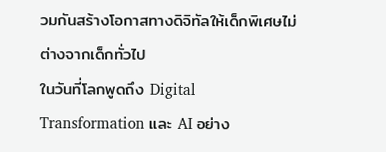วมกันสร้างโอกาสทางดิจิทัลให้เด็กพิเศษไม่ต่างจากเด็กทั่วไป
ในวันที่โลกพูดถึง Digital
Transformation และ AI อย่าง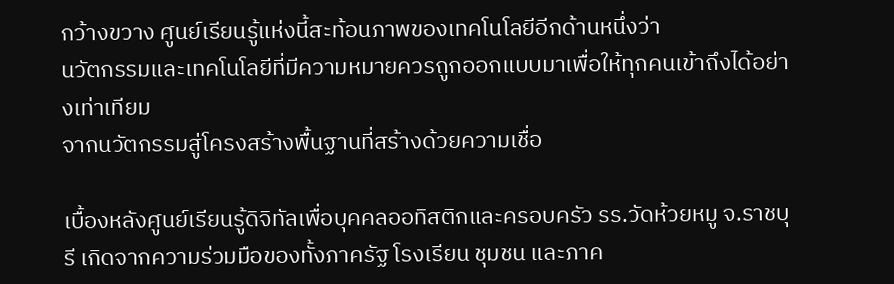กว้างขวาง ศูนย์เรียนรู้แห่งนี้สะท้อนภาพของเทคโนโลยีอีกด้านหนึ่งว่า
นวัตกรรมและเทคโนโลยีที่มีความหมายควรถูกออกแบบมาเพื่อให้ทุกคนเข้าถึงได้อย่างเท่าเทียม
จากนวัตกรรมสู่โครงสร้างพื้นฐานที่สร้างด้วยความเชื่อ

เบื้องหลังศูนย์เรียนรู้ดิจิทัลเพื่อบุคคลออทิสติกและครอบครัว รร.วัดห้วยหมู จ.ราชบุรี เกิดจากความร่วมมือของทั้งภาครัฐ โรงเรียน ชุมชน และภาค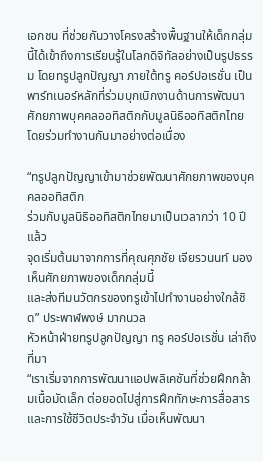เอกชน ที่ช่วยกันวางโครงสร้างพื้นฐานให้เด็กกลุ่มนี้ได้เข้าถึงการเรียนรู้ในโลกดิจิทัลอย่างเป็นรูปธรรม โดยทรูปลูกปัญญา ภายใต้ทรู คอร์ปอเรชั่น เป็นพาร์ทเนอร์หลักที่ร่วมบุกเบิกงานด้านการพัฒนาศักยภาพบุคคลออทิสติกกับมูลนิธิออทิสติกไทย โดยร่วมทำงานกันมาอย่างต่อเนื่อง

“ทรูปลูกปัญญาเข้ามาช่วยพัฒนาศักยภาพของบุคคลออทิสติก
ร่วมกับมูลนิธิออทิสติกไทยมาเป็นเวลากว่า 10 ปีแล้ว
จุดเริ่มต้นมาจากการที่คุณศุภชัย เจียรวนนท์ มองเห็นศักยภาพของเด็กกลุ่มนี้
และส่งทีมนวัตกรของทรูเข้าไปทำงานอย่างใกล้ชิด” ประพาฬพงษ์ มากนวล
หัวหน้าฝ่ายทรูปลูกปัญญา ทรู คอร์ปอเรชั่น เล่าถึงที่มา
“เราเริ่มจากการพัฒนาแอปพลิเคชันที่ช่วยฝึกกล้ามเนื้อมัดเล็ก ต่อยอดไปสู่การฝึกทักษะการสื่อสารและการใช้ชีวิตประจำวัน เมื่อเห็นพัฒนา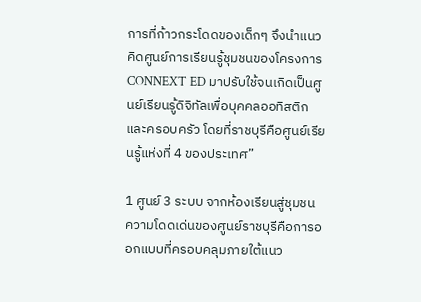การที่ก้าวกระโดดของเด็กๆ จึงนำแนวคิดศูนย์การเรียนรู้ชุมชนของโครงการ CONNEXT ED มาปรับใช้จนเกิดเป็นศูนย์เรียนรู้ดิจิทัลเพื่อบุคคลออทิสติกและครอบครัว โดยที่ราชบุรีคือศูนย์เรียนรู้แห่งที่ 4 ของประเทศ”

1 ศูนย์ 3 ระบบ จากห้องเรียนสู่ชุมชน
ความโดดเด่นของศูนย์ราชบุรีคือการออกแบบที่ครอบคลุมภายใต้แนว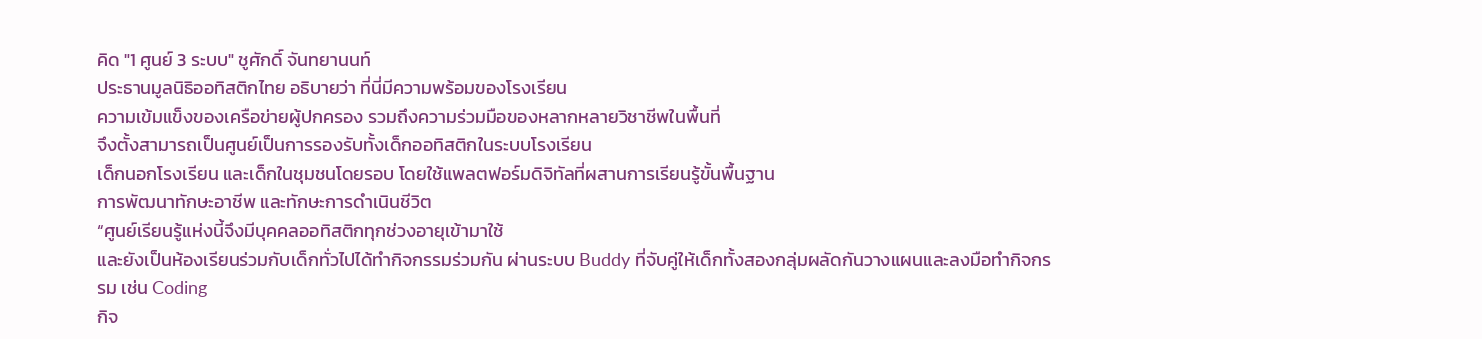คิด "1 ศูนย์ 3 ระบบ" ชูศักดิ์ จันทยานนท์
ประธานมูลนิธิออทิสติกไทย อธิบายว่า ที่นี่มีความพร้อมของโรงเรียน
ความเข้มแข็งของเครือข่ายผู้ปกครอง รวมถึงความร่วมมือของหลากหลายวิชาชีพในพื้นที่
จึงตั้งสามารถเป็นศูนย์เป็นการรองรับทั้งเด็กออทิสติกในระบบโรงเรียน
เด็กนอกโรงเรียน และเด็กในชุมชนโดยรอบ โดยใช้แพลตฟอร์มดิจิทัลที่ผสานการเรียนรู้ขั้นพื้นฐาน
การพัฒนาทักษะอาชีพ และทักษะการดำเนินชีวิต
“ศูนย์เรียนรู้แห่งนี้จึงมีบุคคลออทิสติกทุกช่วงอายุเข้ามาใช้
และยังเป็นห้องเรียนร่วมกับเด็กทั่วไปได้ทำกิจกรรมร่วมกัน ผ่านระบบ Buddy ที่จับคู่ให้เด็กทั้งสองกลุ่มผลัดกันวางแผนและลงมือทำกิจกรรม เช่น Coding
กิจ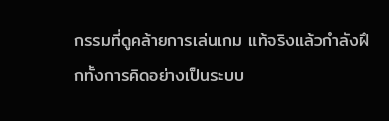กรรมที่ดูคล้ายการเล่นเกม แท้จริงแล้วกำลังฝึกทั้งการคิดอย่างเป็นระบบ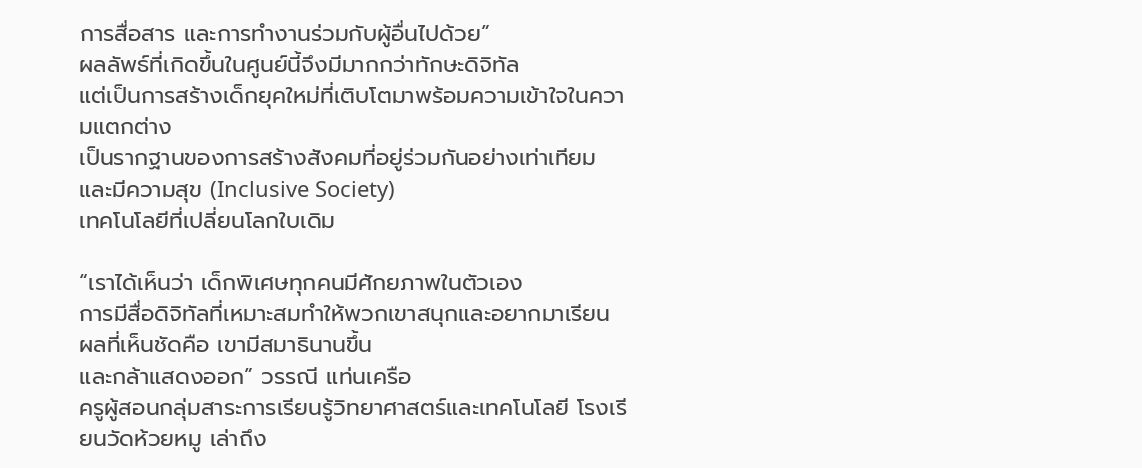การสื่อสาร และการทำงานร่วมกับผู้อื่นไปด้วย”
ผลลัพธ์ที่เกิดขึ้นในศูนย์นี้จึงมีมากกว่าทักษะดิจิทัล
แต่เป็นการสร้างเด็กยุคใหม่ที่เติบโตมาพร้อมความเข้าใจในความแตกต่าง
เป็นรากฐานของการสร้างสังคมที่อยู่ร่วมกันอย่างเท่าเทียมและมีความสุข (Inclusive Society)
เทคโนโลยีที่เปลี่ยนโลกใบเดิม

“เราได้เห็นว่า เด็กพิเศษทุกคนมีศักยภาพในตัวเอง
การมีสื่อดิจิทัลที่เหมาะสมทำให้พวกเขาสนุกและอยากมาเรียน ผลที่เห็นชัดคือ เขามีสมาธินานขึ้น
และกล้าแสดงออก” วรรณี แท่นเครือ
ครูผู้สอนกลุ่มสาระการเรียนรู้วิทยาศาสตร์และเทคโนโลยี โรงเรียนวัดห้วยหมู เล่าถึง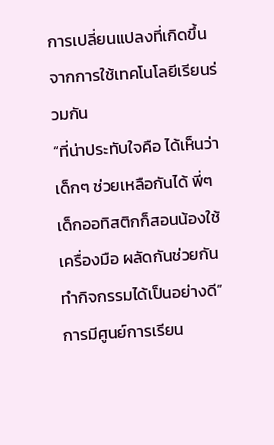การเปลี่ยนแปลงที่เกิดขึ้นจากการใช้เทคโนโลยีเรียนร่วมกัน
“ที่น่าประทับใจคือ ได้เห็นว่าเด็กๆ ช่วยเหลือกันได้ พี่ๆ
เด็กออทิสติกก็สอนน้องใช้เครื่องมือ ผลัดกันช่วยกันทำกิจกรรมได้เป็นอย่างดี”
การมีศูนย์การเรียน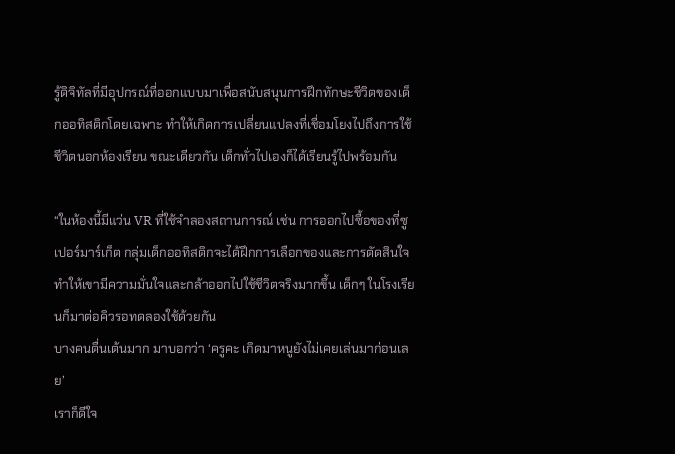รู้ดิจิทัลที่มีอุปกรณ์ที่ออกแบบมาเพื่อสนับสนุนการฝึกทักษะชีวิตของเด็กออทิสติกโดยเฉพาะ ทำให้เกิดการเปลี่ยนแปลงที่เชื่อมโยงไปถึงการใช้ชีวิตนอกห้องเรียน ขณะเดียวกัน เด็กทั่วไปเองก็ได้เรียนรู้ไปพร้อมกัน

“ในห้องนี้มีแว่น VR ที่ใช้จำลองสถานการณ์ เช่น การออกไปซื้อของที่ซูเปอร์มาร์เก็ต กลุ่มเด็กออทิสติกจะได้ฝึกการเลือกของและการตัดสินใจ
ทำให้เขามีความมั่นใจและกล้าออกไปใช้ชีวิตจริงมากขึ้น เด็กๆ ในโรงเรียนก็มาต่อคิวรอทดลองใช้ด้วยกัน
บางคนตื่นเต้นมาก มาบอกว่า ‘ครูคะ เกิดมาหนูยังไม่เคยเล่นมาก่อนเลย’
เราก็ดีใจ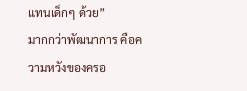แทนเด็กๆ ด้วย”
มากกว่าพัฒนาการ คือความหวังของครอ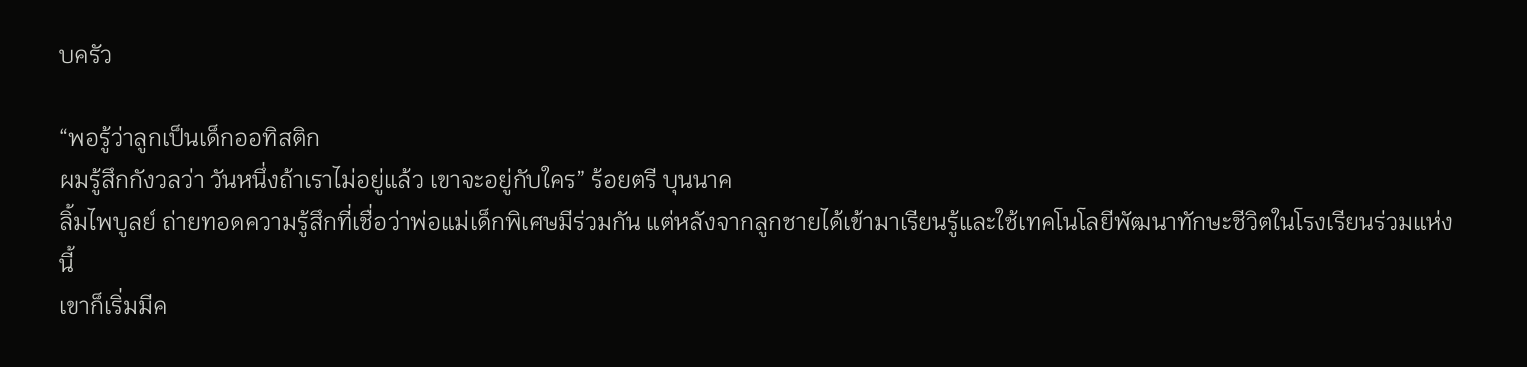บครัว

“พอรู้ว่าลูกเป็นเด็กออทิสติก
ผมรู้สึกกังวลว่า วันหนึ่งถ้าเราไม่อยู่แล้ว เขาจะอยู่กับใคร” ร้อยตรี บุนนาค
ลิ้มไพบูลย์ ถ่ายทอดความรู้สึกที่เชื่อว่าพ่อแม่เด็กพิเศษมีร่วมกัน แต่หลังจากลูกชายได้เข้ามาเรียนรู้และใช้เทคโนโลยีพัฒนาทักษะชีวิตในโรงเรียนร่วมแห่งนี้
เขาก็เริ่มมีค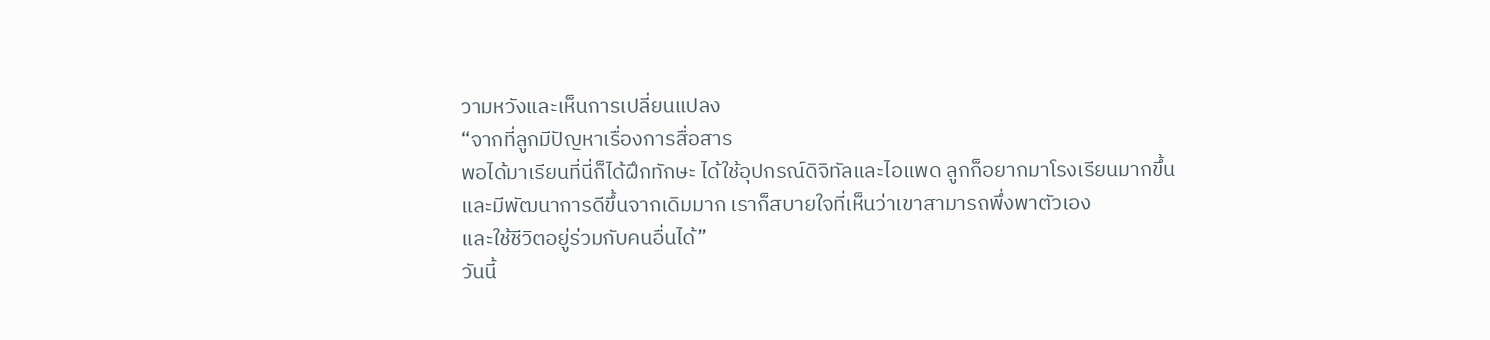วามหวังและเห็นการเปลี่ยนแปลง
“จากที่ลูกมีปัญหาเรื่องการสื่อสาร
พอได้มาเรียนที่นี่ก็ได้ฝึกทักษะ ได้ใช้อุปกรณ์ดิจิทัลและไอแพด ลูกก็อยากมาโรงเรียนมากขึ้น
และมีพัฒนาการดีขึ้นจากเดิมมาก เราก็สบายใจที่เห็นว่าเขาสามารถพึ่งพาตัวเอง
และใช้ชีวิตอยู่ร่วมกับคนอื่นได้”
วันนี้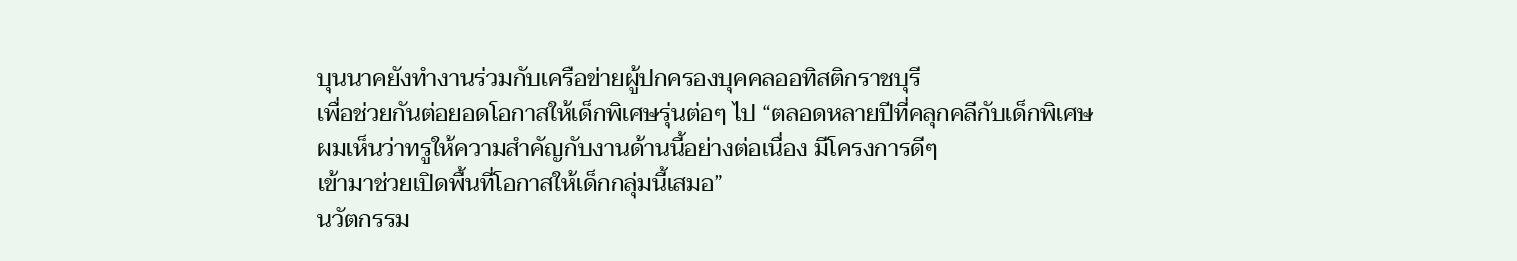บุนนาคยังทำงานร่วมกับเครือข่ายผู้ปกครองบุคคลออทิสติกราชบุรี
เพื่อช่วยกันต่อยอดโอกาสให้เด็กพิเศษรุ่นต่อๆ ไป “ตลอดหลายปีที่คลุกคลีกับเด็กพิเศษ
ผมเห็นว่าทรูให้ความสำคัญกับงานด้านนี้อย่างต่อเนื่อง มีโครงการดีๆ
เข้ามาช่วยเปิดพื้นที่โอกาสให้เด็กกลุ่มนี้เสมอ”
นวัตกรรม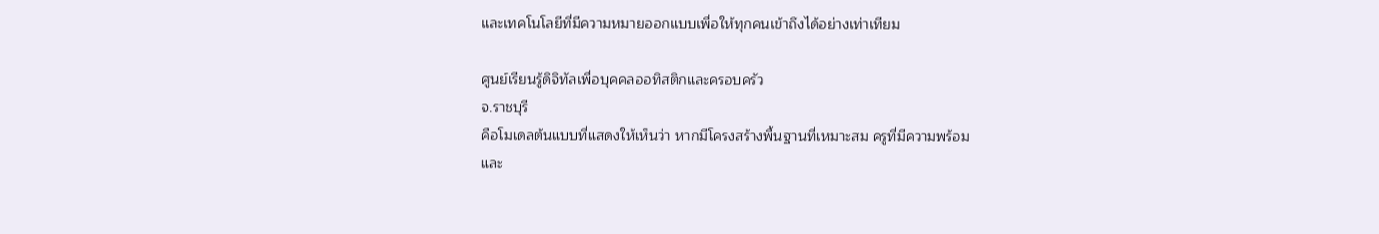และเทคโนโลยีที่มีความหมายออกแบบเพื่อให้ทุกคนเข้าถึงได้อย่างเท่าเทียม

ศูนย์เรียนรู้ดิจิทัลเพื่อบุคคลออทิสติกและครอบครัว
จ.ราชบุรี
คือโมเดลต้นแบบที่แสดงให้เห็นว่า หากมีโครงสร้างพื้นฐานที่เหมาะสม ครูที่มีความพร้อม
และ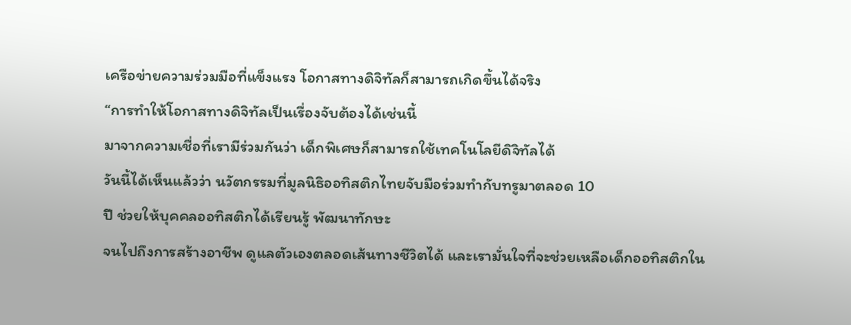เครือข่ายความร่วมมือที่แข็งแรง โอกาสทางดิจิทัลก็สามารถเกิดขึ้นได้จริง
“การทำให้โอกาสทางดิจิทัลเป็นเรื่องจับต้องได้เช่นนี้
มาจากความเชื่อที่เรามีร่วมกันว่า เด็กพิเศษก็สามารถใช้เทคโนโลยีดิจิทัลได้
วันนี้ได้เห็นแล้วว่า นวัตกรรมที่มูลนิธิออทิสติกไทยจับมือร่วมทำกับทรูมาตลอด 10
ปี ช่วยให้บุคคลออทิสติกได้เรียนรู้ พัฒนาทักษะ
จนไปถึงการสร้างอาชีพ ดูแลตัวเองตลอดเส้นทางชีวิตได้ และเรามั่นใจที่จะช่วยเหลือเด็กออทิสติกใน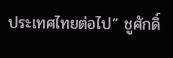ประเทศไทยต่อไป” ชูศักดิ์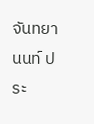จันทยานนท์ ประ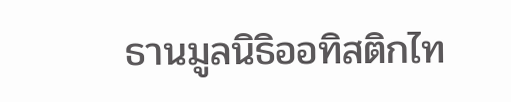ธานมูลนิธิออทิสติกไท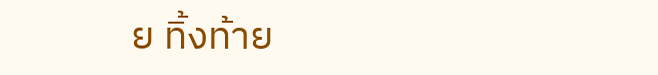ย ทิ้งท้าย